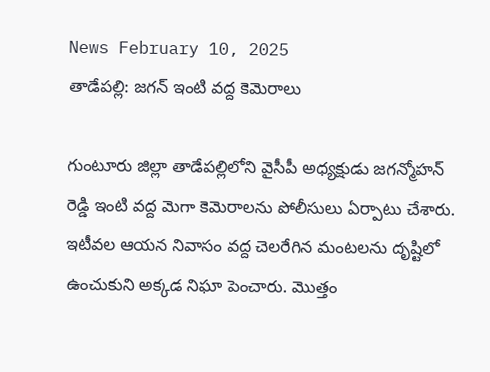News February 10, 2025
తాడేపల్లి: జగన్ ఇంటి వద్ద కెమెరాలు

గుంటూరు జిల్లా తాడేపల్లిలోని వైసీపీ అధ్యక్షుడు జగన్మోహన్ రెడ్డి ఇంటి వద్ద మెగా కెమెరాలను పోలీసులు ఏర్పాటు చేశారు. ఇటీవల ఆయన నివాసం వద్ద చెలరేగిన మంటలను దృష్టిలో ఉంచుకుని అక్కడ నిఘా పెంచారు. మొత్తం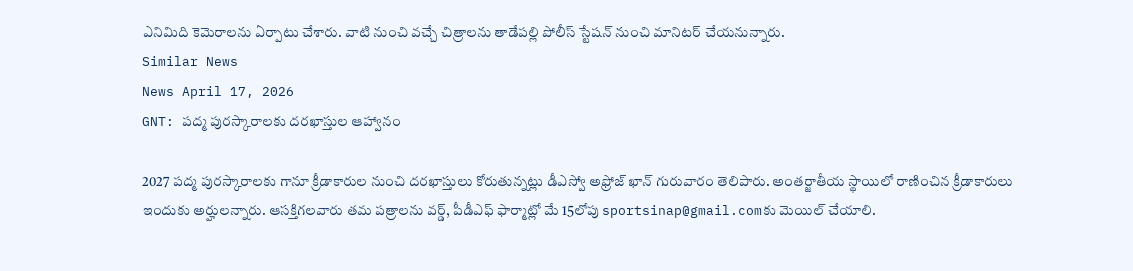ఎనిమిది కెమెరాలను ఏర్పాటు చేశారు. వాటి నుంచి వచ్చే చిత్రాలను తాడేపల్లి పోలీస్ స్టేషన్ నుంచి మానిటర్ చేయనున్నారు.
Similar News
News April 17, 2026
GNT: పద్మ పురస్కారాలకు దరఖాస్తుల ఆహ్వానం

2027 పద్మ పురస్కారాలకు గానూ క్రీడాకారుల నుంచి దరఖాస్తులు కోరుతున్నట్లు డీఎస్వో అఫ్రోజ్ ఖాన్ గురువారం తెలిపారు. అంతర్జాతీయ స్థాయిలో రాణించిన క్రీడాకారులు ఇందుకు అర్హులన్నారు. ఆసక్తిగలవారు తమ పత్రాలను వర్డ్, పీడీఎఫ్ ఫార్మాట్లో మే 15లోపు sportsinap@gmail.comకు మెయిల్ చేయాలి.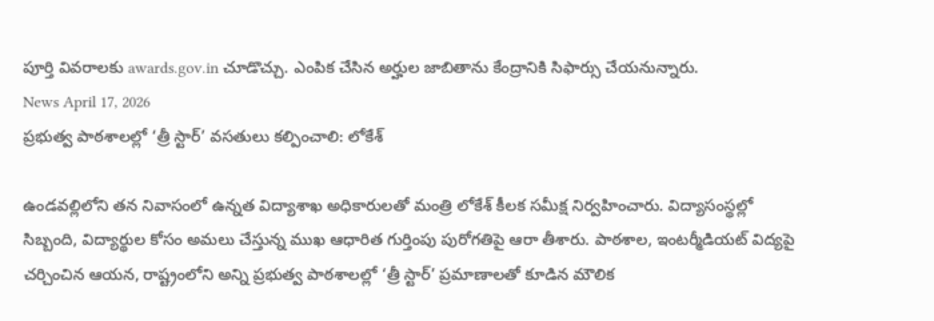పూర్తి వివరాలకు awards.gov.in చూడొచ్చు. ఎంపిక చేసిన అర్హుల జాబితాను కేంద్రానికి సిఫార్సు చేయనున్నారు.
News April 17, 2026
ప్రభుత్వ పాఠశాలల్లో ‘త్రీ స్టార్’ వసతులు కల్పించాలి: లోకేశ్

ఉండవల్లిలోని తన నివాసంలో ఉన్నత విద్యాశాఖ అధికారులతో మంత్రి లోకేశ్ కీలక సమీక్ష నిర్వహించారు. విద్యాసంస్థల్లో సిబ్బంది, విద్యార్థుల కోసం అమలు చేస్తున్న ముఖ ఆధారిత గుర్తింపు పురోగతిపై ఆరా తీశారు. పాఠశాల, ఇంటర్మీడియట్ విద్యపై చర్చించిన ఆయన, రాష్ట్రంలోని అన్ని ప్రభుత్వ పాఠశాలల్లో ‘త్రీ స్టార్’ ప్రమాణాలతో కూడిన మౌలిక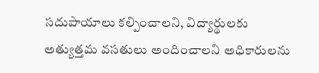సదుపాయాలు కల్పించాలని, విద్యార్థులకు అత్యుత్తమ వసతులు అందించాలని అధికారులను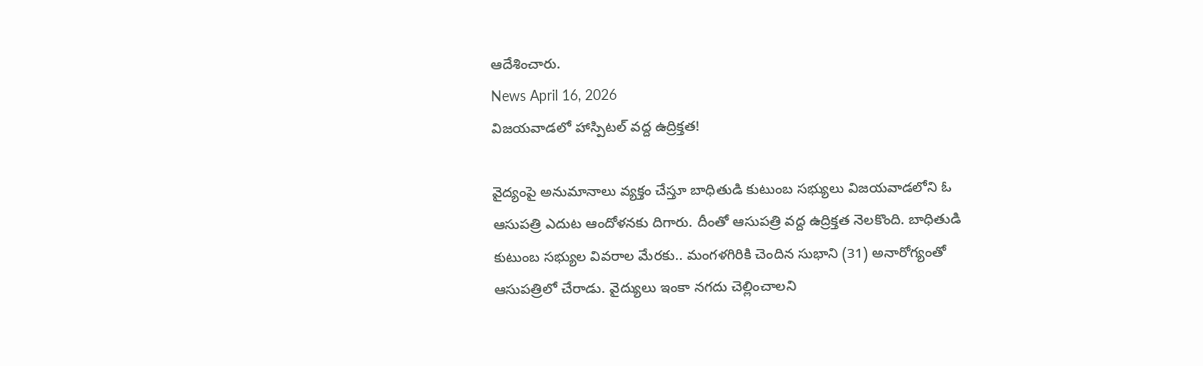ఆదేశించారు.
News April 16, 2026
విజయవాడలో హాస్పిటల్ వద్ద ఉద్రిక్తత!

వైద్యంపై అనుమానాలు వ్యక్తం చేస్తూ బాధితుడి కుటుంబ సభ్యులు విజయవాడలోని ఓ ఆసుపత్రి ఎదుట ఆందోళనకు దిగారు. దీంతో ఆసుపత్రి వద్ద ఉద్రిక్తత నెలకొంది. బాధితుడి కుటుంబ సభ్యుల వివరాల మేరకు.. మంగళగిరికి చెందిన సుభాని (31) అనారోగ్యంతో ఆసుపత్రిలో చేరాడు. వైద్యులు ఇంకా నగదు చెల్లించాలని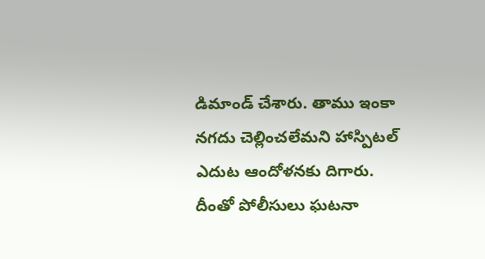డిమాండ్ చేశారు. తాము ఇంకా నగదు చెల్లించలేమని హాస్పిటల్ ఎదుట ఆందోళనకు దిగారు. దీంతో పోలీసులు ఘటనా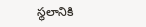స్థలానికి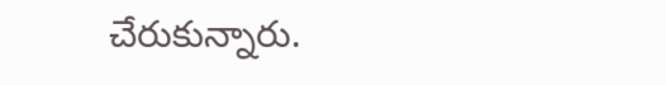చేరుకున్నారు.